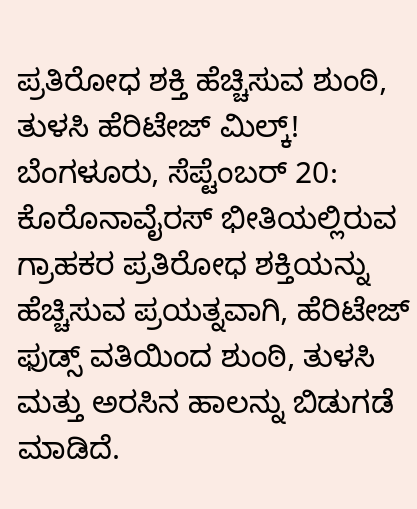ಪ್ರತಿರೋಧ ಶಕ್ತಿ ಹೆಚ್ಚಿಸುವ ಶುಂಠಿ, ತುಳಸಿ ಹೆರಿಟೇಜ್ ಮಿಲ್ಕ್!
ಬೆಂಗಳೂರು, ಸೆಪ್ಟೆಂಬರ್ 20: ಕೊರೊನಾವೈರಸ್ ಭೀತಿಯಲ್ಲಿರುವ ಗ್ರಾಹಕರ ಪ್ರತಿರೋಧ ಶಕ್ತಿಯನ್ನು ಹೆಚ್ಚಿಸುವ ಪ್ರಯತ್ನವಾಗಿ, ಹೆರಿಟೇಜ್ ಫುಡ್ಸ್ ವತಿಯಿಂದ ಶುಂಠಿ, ತುಳಸಿ ಮತ್ತು ಅರಸಿನ ಹಾಲನ್ನು ಬಿಡುಗಡೆ ಮಾಡಿದೆ.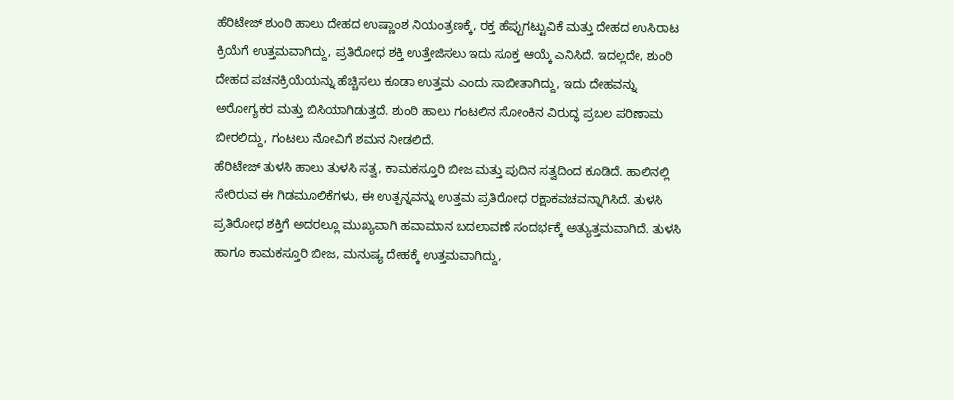ಹೆರಿಟೇಜ್ ಶುಂಠಿ ಹಾಲು ದೇಹದ ಉಷ್ಣಾಂಶ ನಿಯಂತ್ರಣಕ್ಕೆ, ರಕ್ತ ಹೆಪ್ಪುಗಟ್ಟುವಿಕೆ ಮತ್ತು ದೇಹದ ಉಸಿರಾಟ ಕ್ರಿಯೆಗೆ ಉತ್ತಮವಾಗಿದ್ದು, ಪ್ರತಿರೋಧ ಶಕ್ತಿ ಉತ್ತೇಜಿಸಲು ಇದು ಸೂಕ್ತ ಆಯ್ಕೆ ಎನಿಸಿದೆ. ಇದಲ್ಲದೇ, ಶುಂಠಿ ದೇಹದ ಪಚನಕ್ರಿಯೆಯನ್ನು ಹೆಚ್ಚಿಸಲು ಕೂಡಾ ಉತ್ತಮ ಎಂದು ಸಾಬೀತಾಗಿದ್ದು, ಇದು ದೇಹವನ್ನು ಅರೋಗ್ಯಕರ ಮತ್ತು ಬಿಸಿಯಾಗಿಡುತ್ತದೆ. ಶುಂಠಿ ಹಾಲು ಗಂಟಲಿನ ಸೋಂಕಿನ ವಿರುದ್ಧ ಪ್ರಬಲ ಪರಿಣಾಮ ಬೀರಲಿದ್ದು, ಗಂಟಲು ನೋವಿಗೆ ಶಮನ ನೀಡಲಿದೆ.
ಹೆರಿಟೇಜ್ ತುಳಸಿ ಹಾಲು ತುಳಸಿ ಸತ್ವ, ಕಾಮಕಸ್ತೂರಿ ಬೀಜ ಮತ್ತು ಪುದಿನ ಸತ್ವದಿಂದ ಕೂಡಿದೆ. ಹಾಲಿನಲ್ಲಿ ಸೇರಿರುವ ಈ ಗಿಡಮೂಲಿಕೆಗಳು, ಈ ಉತ್ಪನ್ನವನ್ನು ಉತ್ತಮ ಪ್ರತಿರೋಧ ರಕ್ಷಾಕವಚವನ್ನಾಗಿಸಿದೆ. ತುಳಸಿ ಪ್ರತಿರೋಧ ಶಕ್ತಿಗೆ ಅದರಲ್ಲೂ ಮುಖ್ಯವಾಗಿ ಹವಾಮಾನ ಬದಲಾವಣೆ ಸಂದರ್ಭಕ್ಕೆ ಅತ್ಯುತ್ತಮವಾಗಿದೆ. ತುಳಸಿ ಹಾಗೂ ಕಾಮಕಸ್ತೂರಿ ಬೀಜ, ಮನುಷ್ಯ ದೇಹಕ್ಕೆ ಉತ್ತಮವಾಗಿದ್ದು,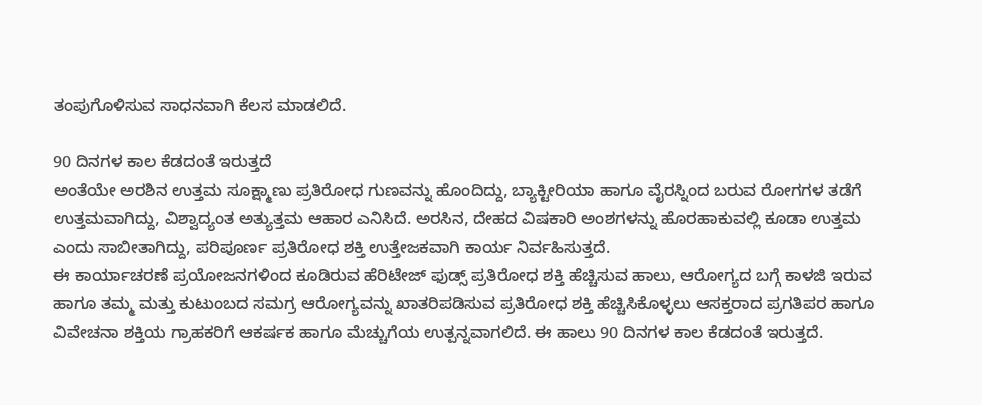ತಂಪುಗೊಳಿಸುವ ಸಾಧನವಾಗಿ ಕೆಲಸ ಮಾಡಲಿದೆ.

90 ದಿನಗಳ ಕಾಲ ಕೆಡದಂತೆ ಇರುತ್ತದೆ
ಅಂತೆಯೇ ಅರಶಿನ ಉತ್ತಮ ಸೂಕ್ಷ್ಮಾಣು ಪ್ರತಿರೋಧ ಗುಣವನ್ನು ಹೊಂದಿದ್ದು, ಬ್ಯಾಕ್ಟೀರಿಯಾ ಹಾಗೂ ವೈರಸ್ನಿಂದ ಬರುವ ರೋಗಗಳ ತಡೆಗೆ ಉತ್ತಮವಾಗಿದ್ದು, ವಿಶ್ವಾದ್ಯಂತ ಅತ್ಯುತ್ತಮ ಆಹಾರ ಎನಿಸಿದೆ. ಅರಸಿನ, ದೇಹದ ವಿಷಕಾರಿ ಅಂಶಗಳನ್ನು ಹೊರಹಾಕುವಲ್ಲಿ ಕೂಡಾ ಉತ್ತಮ ಎಂದು ಸಾಬೀತಾಗಿದ್ದು, ಪರಿಪೂರ್ಣ ಪ್ರತಿರೋಧ ಶಕ್ತಿ ಉತ್ತೇಜಕವಾಗಿ ಕಾರ್ಯ ನಿರ್ವಹಿಸುತ್ತದೆ.
ಈ ಕಾರ್ಯಾಚರಣೆ ಪ್ರಯೋಜನಗಳಿಂದ ಕೂಡಿರುವ ಹೆರಿಟೇಜ್ ಫುಡ್ಸ್ ಪ್ರತಿರೋಧ ಶಕ್ತಿ ಹೆಚ್ಚಿಸುವ ಹಾಲು, ಆರೋಗ್ಯದ ಬಗ್ಗೆ ಕಾಳಜಿ ಇರುವ ಹಾಗೂ ತಮ್ಮ ಮತ್ತು ಕುಟುಂಬದ ಸಮಗ್ರ ಆರೋಗ್ಯವನ್ನು ಖಾತರಿಪಡಿಸುವ ಪ್ರತಿರೋಧ ಶಕ್ತಿ ಹೆಚ್ಚಿಸಿಕೊಳ್ಳಲು ಆಸಕ್ತರಾದ ಪ್ರಗತಿಪರ ಹಾಗೂ ವಿವೇಚನಾ ಶಕ್ತಿಯ ಗ್ರಾಹಕರಿಗೆ ಆಕರ್ಷಕ ಹಾಗೂ ಮೆಚ್ಚುಗೆಯ ಉತ್ಪನ್ನವಾಗಲಿದೆ. ಈ ಹಾಲು 90 ದಿನಗಳ ಕಾಲ ಕೆಡದಂತೆ ಇರುತ್ತದೆ.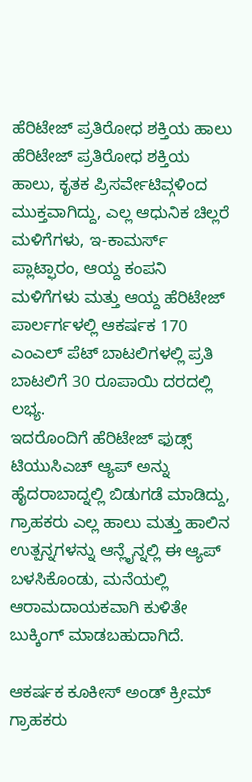ಹೆರಿಟೇಜ್ ಪ್ರತಿರೋಧ ಶಕ್ತಿಯ ಹಾಲು
ಹೆರಿಟೇಜ್ ಪ್ರತಿರೋಧ ಶಕ್ತಿಯ ಹಾಲು, ಕೃತಕ ಪ್ರಿಸರ್ವೇಟಿವ್ಗಳಿಂದ ಮುಕ್ತವಾಗಿದ್ದು, ಎಲ್ಲ ಆಧುನಿಕ ಚಿಲ್ಲರೆ ಮಳಿಗೆಗಳು, ಇ-ಕಾಮರ್ಸ್ ಪ್ಲಾಟ್ಫಾರಂ, ಆಯ್ದ ಕಂಪನಿ ಮಳಿಗೆಗಳು ಮತ್ತು ಆಯ್ದ ಹೆರಿಟೇಜ್ ಪಾರ್ಲರ್ಗಳಲ್ಲಿ ಆಕರ್ಷಕ 170 ಎಂಎಲ್ ಪೆಟ್ ಬಾಟಲಿಗಳಲ್ಲಿ ಪ್ರತಿ ಬಾಟಲಿಗೆ 30 ರೂಪಾಯಿ ದರದಲ್ಲಿ ಲಭ್ಯ.
ಇದರೊಂದಿಗೆ ಹೆರಿಟೇಜ್ ಫುಡ್ಸ್ ಟಿಯುಸಿಎಚ್ ಆ್ಯಪ್ ಅನ್ನು ಹೈದರಾಬಾದ್ನಲ್ಲಿ ಬಿಡುಗಡೆ ಮಾಡಿದ್ದು, ಗ್ರಾಹಕರು ಎಲ್ಲ ಹಾಲು ಮತ್ತು ಹಾಲಿನ ಉತ್ಪನ್ನಗಳನ್ನು ಆನ್ಲೈನ್ನಲ್ಲಿ ಈ ಆ್ಯಪ್ ಬಳಸಿಕೊಂಡು, ಮನೆಯಲ್ಲಿ ಆರಾಮದಾಯಕವಾಗಿ ಕುಳಿತೇ ಬುಕ್ಕಿಂಗ್ ಮಾಡಬಹುದಾಗಿದೆ.

ಆಕರ್ಷಕ ಕೂಕೀಸ್ ಅಂಡ್ ಕ್ರೀಮ್
ಗ್ರಾಹಕರು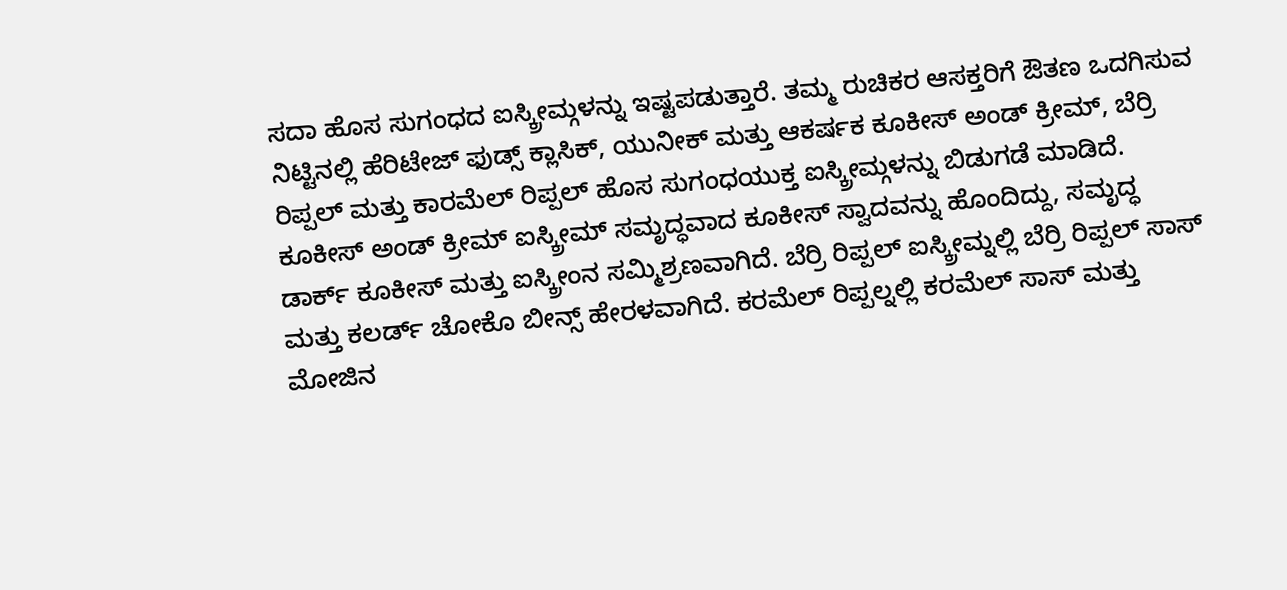ಸದಾ ಹೊಸ ಸುಗಂಧದ ಐಸ್ಕ್ರೀಮ್ಗಳನ್ನು ಇಷ್ಟಪಡುತ್ತಾರೆ. ತಮ್ಮ ರುಚಿಕರ ಆಸಕ್ತರಿಗೆ ಔತಣ ಒದಗಿಸುವ ನಿಟ್ಟಿನಲ್ಲಿ ಹೆರಿಟೇಜ್ ಫುಡ್ಸ್ ಕ್ಲಾಸಿಕ್, ಯುನೀಕ್ ಮತ್ತು ಆಕರ್ಷಕ ಕೂಕೀಸ್ ಅಂಡ್ ಕ್ರೀಮ್, ಬೆರ್ರಿ ರಿಪ್ಪಲ್ ಮತ್ತು ಕಾರಮೆಲ್ ರಿಪ್ಪಲ್ ಹೊಸ ಸುಗಂಧಯುಕ್ತ ಐಸ್ಕ್ರೀಮ್ಗಳನ್ನು ಬಿಡುಗಡೆ ಮಾಡಿದೆ.
ಕೂಕೀಸ್ ಅಂಡ್ ಕ್ರೀಮ್ ಐಸ್ಕ್ರೀಮ್ ಸಮೃದ್ಧವಾದ ಕೂಕೀಸ್ ಸ್ವಾದವನ್ನು ಹೊಂದಿದ್ದು, ಸಮೃದ್ಧ ಡಾರ್ಕ್ ಕೂಕೀಸ್ ಮತ್ತು ಐಸ್ಕ್ರೀಂನ ಸಮ್ಮಿಶ್ರಣವಾಗಿದೆ. ಬೆರ್ರಿ ರಿಪ್ಪಲ್ ಐಸ್ಕ್ರೀಮ್ನಲ್ಲಿ ಬೆರ್ರಿ ರಿಪ್ಪಲ್ ಸಾಸ್ ಮತ್ತು ಕಲರ್ಡ್ ಚೋಕೊ ಬೀನ್ಸ್ ಹೇರಳವಾಗಿದೆ. ಕರಮೆಲ್ ರಿಪ್ಪಲ್ನಲ್ಲಿ ಕರಮೆಲ್ ಸಾಸ್ ಮತ್ತು ಮೋಜಿನ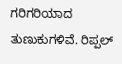ಗರಿಗರಿಯಾದ ತುಣುಕುಗಳಿವೆ. ರಿಪ್ಪಲ್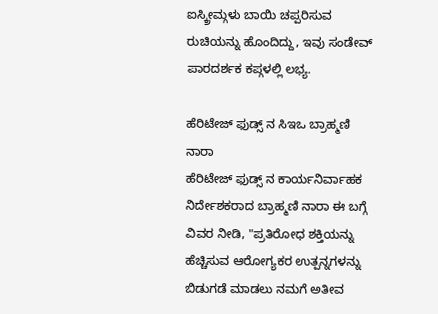ಐಸ್ಕ್ರೀಮ್ಗಳು ಬಾಯಿ ಚಪ್ಪರಿಸುವ ರುಚಿಯನ್ನು ಹೊಂದಿದ್ದು, ಇವು ಸಂಡೇವ್ ಪಾರದರ್ಶಕ ಕಪ್ಗಳಲ್ಲಿ ಲಭ್ಯ.

ಹೆರಿಟೇಜ್ ಫುಡ್ಸ್ ನ ಸಿಇಒ ಬ್ರಾಹ್ಮಣಿ ನಾರಾ
ಹೆರಿಟೇಜ್ ಫುಡ್ಸ್ ನ ಕಾರ್ಯನಿರ್ವಾಹಕ ನಿರ್ದೇಶಕರಾದ ಬ್ರಾಹ್ಮಣಿ ನಾರಾ ಈ ಬಗ್ಗೆ ವಿವರ ನೀಡಿ, "ಪ್ರತಿರೋಧ ಶಕ್ತಿಯನ್ನು ಹೆಚ್ಚಿಸುವ ಆರೋಗ್ಯಕರ ಉತ್ಪನ್ನಗಳನ್ನು ಬಿಡುಗಡೆ ಮಾಡಲು ನಮಗೆ ಅತೀವ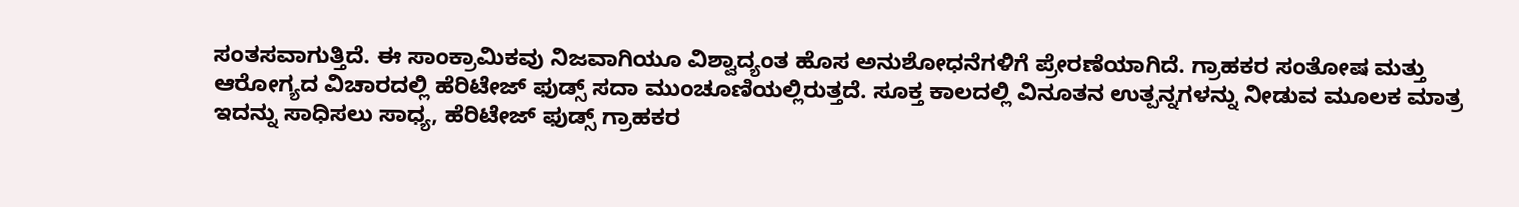ಸಂತಸವಾಗುತ್ತಿದೆ. ಈ ಸಾಂಕ್ರಾಮಿಕವು ನಿಜವಾಗಿಯೂ ವಿಶ್ವಾದ್ಯಂತ ಹೊಸ ಅನುಶೋಧನೆಗಳಿಗೆ ಪ್ರೇರಣೆಯಾಗಿದೆ. ಗ್ರಾಹಕರ ಸಂತೋಷ ಮತ್ತು ಆರೋಗ್ಯದ ವಿಚಾರದಲ್ಲಿ ಹೆರಿಟೇಜ್ ಫುಡ್ಸ್ ಸದಾ ಮುಂಚೂಣಿಯಲ್ಲಿರುತ್ತದೆ. ಸೂಕ್ತ ಕಾಲದಲ್ಲಿ ವಿನೂತನ ಉತ್ಪನ್ನಗಳನ್ನು ನೀಡುವ ಮೂಲಕ ಮಾತ್ರ ಇದನ್ನು ಸಾಧಿಸಲು ಸಾಧ್ಯ, ಹೆರಿಟೇಜ್ ಫುಡ್ಸ್ ಗ್ರಾಹಕರ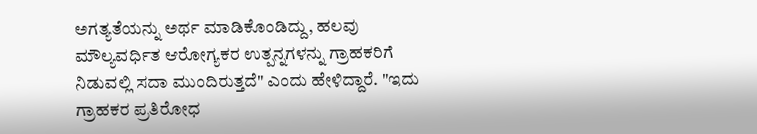ಅಗತ್ಯತೆಯನ್ನು ಅರ್ಥ ಮಾಡಿಕೊಂಡಿದ್ದು, ಹಲವು ಮೌಲ್ಯವರ್ಧಿತ ಆರೋಗ್ಯಕರ ಉತ್ಪನ್ನಗಳನ್ನು ಗ್ರಾಹಕರಿಗೆ ನಿಡುವಲ್ಲಿ ಸದಾ ಮುಂದಿರುತ್ತದೆ" ಎಂದು ಹೇಳಿದ್ದಾರೆ. "ಇದು ಗ್ರಾಹಕರ ಪ್ರತಿರೋಧ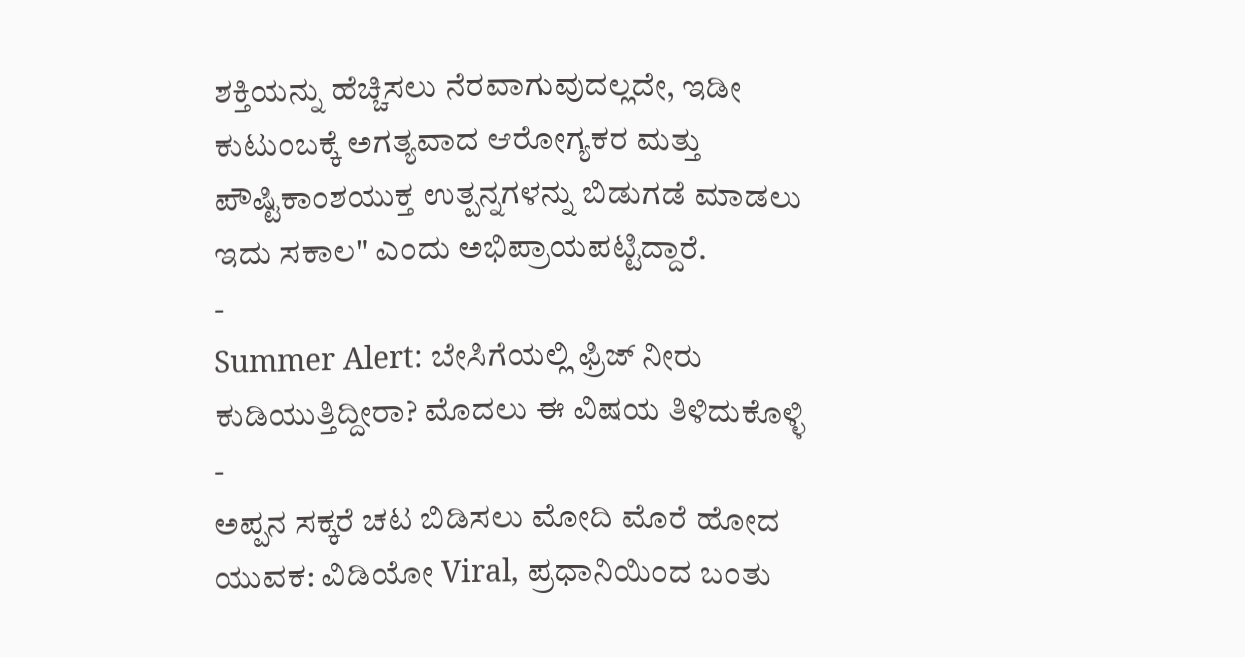ಶಕ್ತಿಯನ್ನು ಹೆಚ್ಚಿಸಲು ನೆರವಾಗುವುದಲ್ಲದೇ, ಇಡೀ ಕುಟುಂಬಕ್ಕೆ ಅಗತ್ಯವಾದ ಆರೋಗ್ಯಕರ ಮತ್ತು ಪೌಷ್ಟಿಕಾಂಶಯುಕ್ತ ಉತ್ಪನ್ನಗಳನ್ನು ಬಿಡುಗಡೆ ಮಾಡಲು ಇದು ಸಕಾಲ" ಎಂದು ಅಭಿಪ್ರಾಯಪಟ್ಟಿದ್ದಾರೆ.
-
Summer Alert: ಬೇಸಿಗೆಯಲ್ಲಿ ಫ್ರಿಜ್ ನೀರು ಕುಡಿಯುತ್ತಿದ್ದೀರಾ? ಮೊದಲು ಈ ವಿಷಯ ತಿಳಿದುಕೊಳ್ಳಿ -
ಅಪ್ಪನ ಸಕ್ಕರೆ ಚಟ ಬಿಡಿಸಲು ಮೋದಿ ಮೊರೆ ಹೋದ ಯುವಕ: ವಿಡಿಯೋ Viral, ಪ್ರಧಾನಿಯಿಂದ ಬಂತು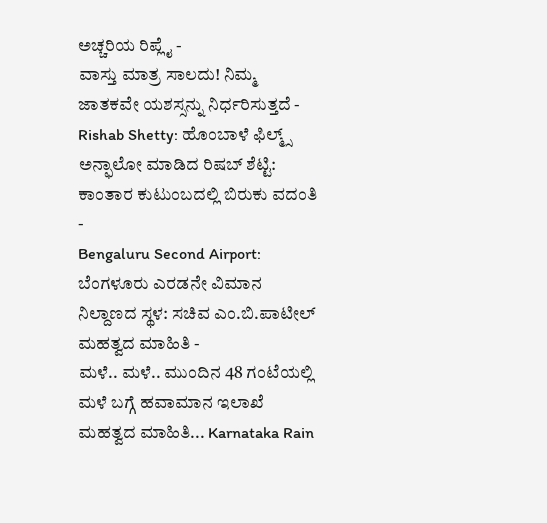ಅಚ್ಚರಿಯ ರಿಪ್ಲೈ -
ವಾಸ್ತು ಮಾತ್ರ ಸಾಲದು! ನಿಮ್ಮ ಜಾತಕವೇ ಯಶಸ್ಸನ್ನು ನಿರ್ಧರಿಸುತ್ತದೆ -
Rishab Shetty: ಹೊಂಬಾಳೆ ಫಿಲ್ಮ್ಸ್ ಅನ್ಫಾಲೋ ಮಾಡಿದ ರಿಷಬ್ ಶೆಟ್ಟಿ: ಕಾಂತಾರ ಕುಟುಂಬದಲ್ಲಿ ಬಿರುಕು ವದಂತಿ -
Bengaluru Second Airport: ಬೆಂಗಳೂರು ಎರಡನೇ ವಿಮಾನ ನಿಲ್ದಾಣದ ಸ್ಥಳ: ಸಚಿವ ಎಂ.ಬಿ.ಪಾಟೀಲ್ ಮಹತ್ವದ ಮಾಹಿತಿ -
ಮಳೆ.. ಮಳೆ.. ಮುಂದಿನ 48 ಗಂಟೆಯಲ್ಲಿ ಮಳೆ ಬಗ್ಗೆ ಹವಾಮಾನ ಇಲಾಖೆ ಮಹತ್ವದ ಮಾಹಿತಿ... Karnataka Rain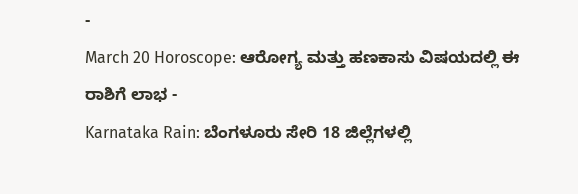-
March 20 Horoscope: ಆರೋಗ್ಯ ಮತ್ತು ಹಣಕಾಸು ವಿಷಯದಲ್ಲಿ ಈ ರಾಶಿಗೆ ಲಾಭ -
Karnataka Rain: ಬೆಂಗಳೂರು ಸೇರಿ 18 ಜಿಲ್ಲೆಗಳಲ್ಲಿ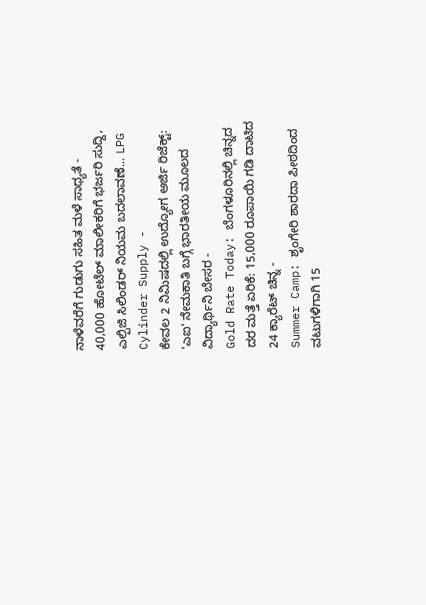ನಾಳೆವರೆಗೆ ಗುಡುಗು ಸಹಿತ ಮಳೆ ಸಾಧ್ಯತೆ -
40,000 ಹೋಟೆಲ್ ಮಾಲೀಕರಿಗೆ ಭರ್ಜರಿ ಸುದ್ದಿ, ಎಲ್ಪಿಜಿ ಸಿಲಿಂಡರ್ ನಿಯಮ ಬದಲಾವಣೆ... LPG Cylinder Supply -
ಕೇವಲ 2 ನಿಮಿಷದಲ್ಲಿ ಉದ್ಯೋಗ ಅರ್ಜಿ ರಿಜೆಕ್ಟ್: 'ಎಐ' ನೇಮಕಾತಿ ಬಗ್ಗೆ ಭಾರತೀಯ ಮೂಲದ ವಿದ್ಯಾರ್ಥಿನಿ ಬೇಸರ -
Gold Rate Today: ಬೆಂಗಳೂರಿನಲ್ಲಿ ಚಿನ್ನದ ದರ ಮತ್ತೆ ಏರಿಕೆ: 15,000 ರೂಪಾಯಿ ಗಡಿ ದಾಟಿದ 24 ಕ್ಯಾರೆಟ್ ಚಿನ್ನ -
Summer Camp: ಶೃಂಗೇರಿ ಶಾರದಾ ಪೀಠದಿಂದ ವಟುಗಳಿಗಾಗಿ 15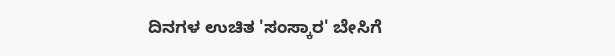ದಿನಗಳ ಉಚಿತ 'ಸಂಸ್ಕಾರ' ಬೇಸಿಗೆ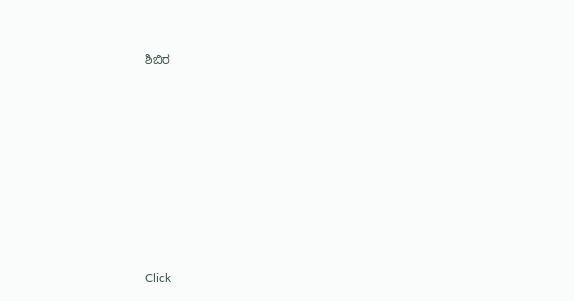ಶಿಬಿರ












Click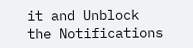it and Unblock the Notifications